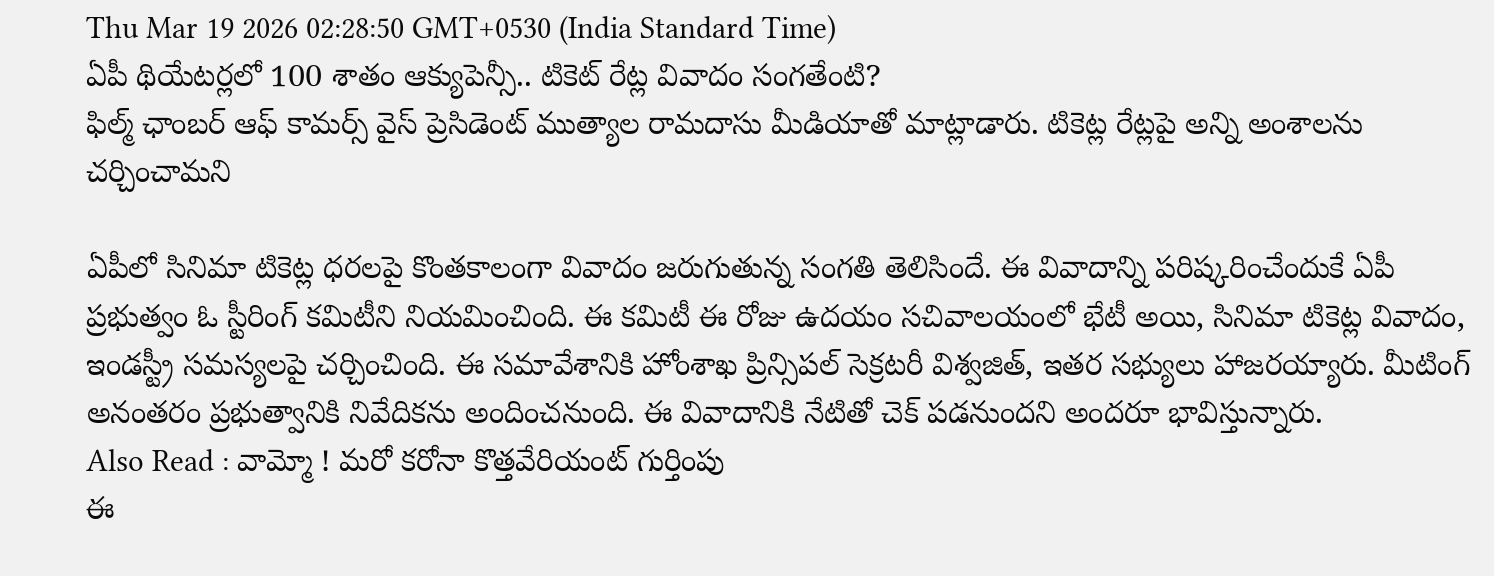Thu Mar 19 2026 02:28:50 GMT+0530 (India Standard Time)
ఏపీ థియేటర్లలో 100 శాతం ఆక్యుపెన్సీ.. టికెట్ రేట్ల వివాదం సంగతేంటి?
ఫిల్మ్ ఛాంబర్ ఆఫ్ కామర్స్ వైస్ ప్రెసిడెంట్ ముత్యాల రామదాసు మీడియాతో మాట్లాడారు. టికెట్ల రేట్లపై అన్ని అంశాలను చర్చించామని

ఏపీలో సినిమా టికెట్ల ధరలపై కొంతకాలంగా వివాదం జరుగుతున్న సంగతి తెలిసిందే. ఈ వివాదాన్ని పరిష్కరించేందుకే ఏపీ ప్రభుత్వం ఓ స్టీరింగ్ కమిటీని నియమించింది. ఈ కమిటీ ఈ రోజు ఉదయం సచివాలయంలో భేటీ అయి, సినిమా టికెట్ల వివాదం, ఇండస్ట్రీ సమస్యలపై చర్చించింది. ఈ సమావేశానికి హోంశాఖ ప్రిన్సిపల్ సెక్రటరీ విశ్వజిత్, ఇతర సభ్యులు హాజరయ్యారు. మీటింగ్ అనంతరం ప్రభుత్వానికి నివేదికను అందించనుంది. ఈ వివాదానికి నేటితో చెక్ పడనుందని అందరూ భావిస్తున్నారు.
Also Read : వామ్మో ! మరో కరోనా కొత్తవేరియంట్ గుర్తింపు
ఈ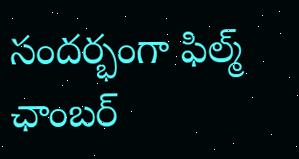సందర్భంగా ఫిల్మ్ ఛాంబర్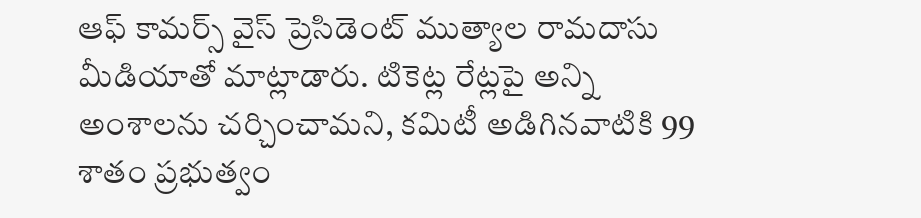ఆఫ్ కామర్స్ వైస్ ప్రెసిడెంట్ ముత్యాల రామదాసు మీడియాతో మాట్లాడారు. టికెట్ల రేట్లపై అన్ని అంశాలను చర్చించామని, కమిటీ అడిగినవాటికి 99 శాతం ప్రభుత్వం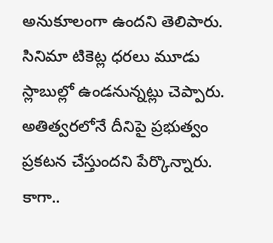అనుకూలంగా ఉందని తెలిపారు. సినిమా టికెట్ల ధరలు మూడు స్లాబుల్లో ఉండనున్నట్లు చెప్పారు. అతిత్వరలోనే దీనిపై ప్రభుత్వం ప్రకటన చేస్తుందని పేర్కొన్నారు. కాగా..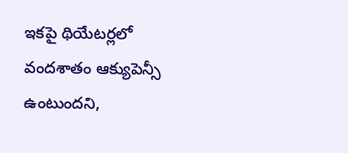ఇకపై థియేటర్లలో వందశాతం ఆక్యుపెన్సీ ఉంటుందని,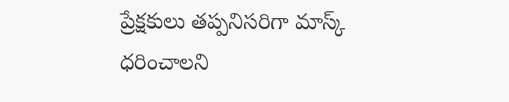ప్రేక్షకులు తప్పనిసరిగా మాస్క్ ధరించాలని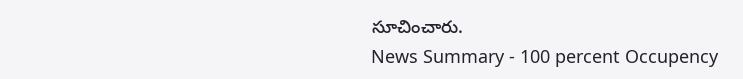సూచించారు.
News Summary - 100 percent Occupency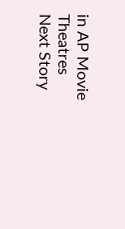in AP Movie Theatres
Next Story